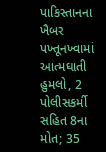પાકિસ્તાનના ખૈબર પખ્તૂનખ્વામાં આત્મઘાતી હુમલો, 2 પોલીસકર્મી સહિત 8ના મોત; 35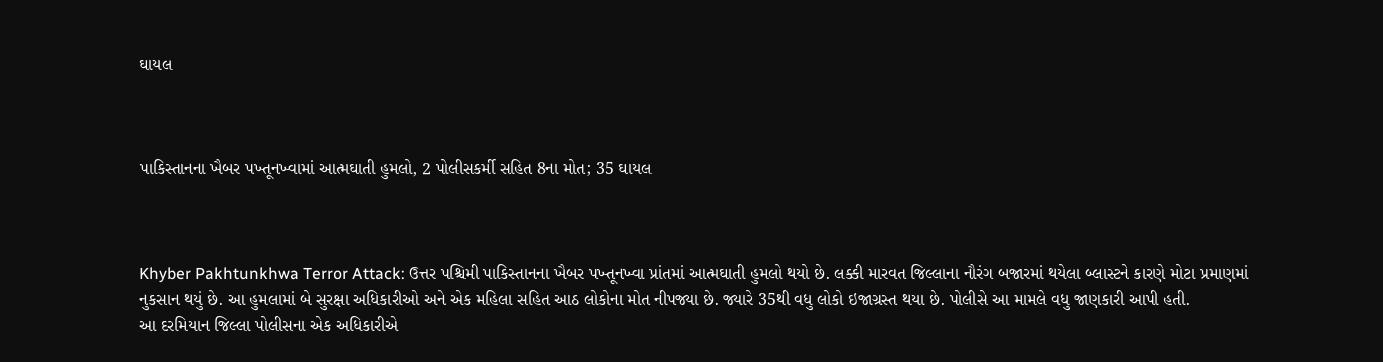ઘાયલ



પાકિસ્તાનના ખૈબર પખ્તૂનખ્વામાં આત્મઘાતી હુમલો, 2 પોલીસકર્મી સહિત 8ના મોત; 35 ઘાયલ



Khyber Pakhtunkhwa Terror Attack: ઉત્તર પશ્ચિમી પાકિસ્તાનના ખૈબર પખ્તૂનખ્વા પ્રાંતમાં આત્મઘાતી હુમલો થયો છે. લક્કી મારવત જિલ્લાના નૌરંગ બજારમાં થયેલા બ્લાસ્ટને કારણે મોટા પ્રમાણમાં નુકસાન થયું છે. આ હુમલામાં બે સુરક્ષા અધિકારીઓ અને એક મહિલા સહિત આઠ લોકોના મોત નીપજ્યા છે. જ્યારે 35થી વધુ લોકો ઇજાગ્રસ્ત થયા છે. પોલીસે આ મામલે વધુ જાણકારી આપી હતી.
આ દરમિયાન જિલ્લા પોલીસના એક અધિકારીએ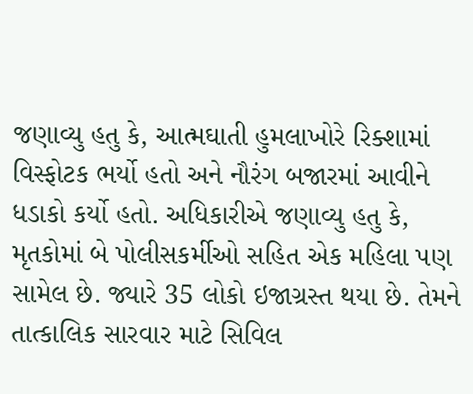જણાવ્યુ હતુ કે, આત્મઘાતી હુમલાખોરે રિક્શામાં વિસ્ફોટક ભર્યો હતો અને નૌરંગ બજારમાં આવીને ધડાકો કર્યો હતો. અધિકારીએ જણાવ્યુ હતુ કે, મૃતકોમાં બે પોલીસકર્મીઓ સહિત એક મહિલા પણ સામેલ છે. જ્યારે 35 લોકો ઇજાગ્રસ્ત થયા છે. તેમને તાત્કાલિક સારવાર માટે સિવિલ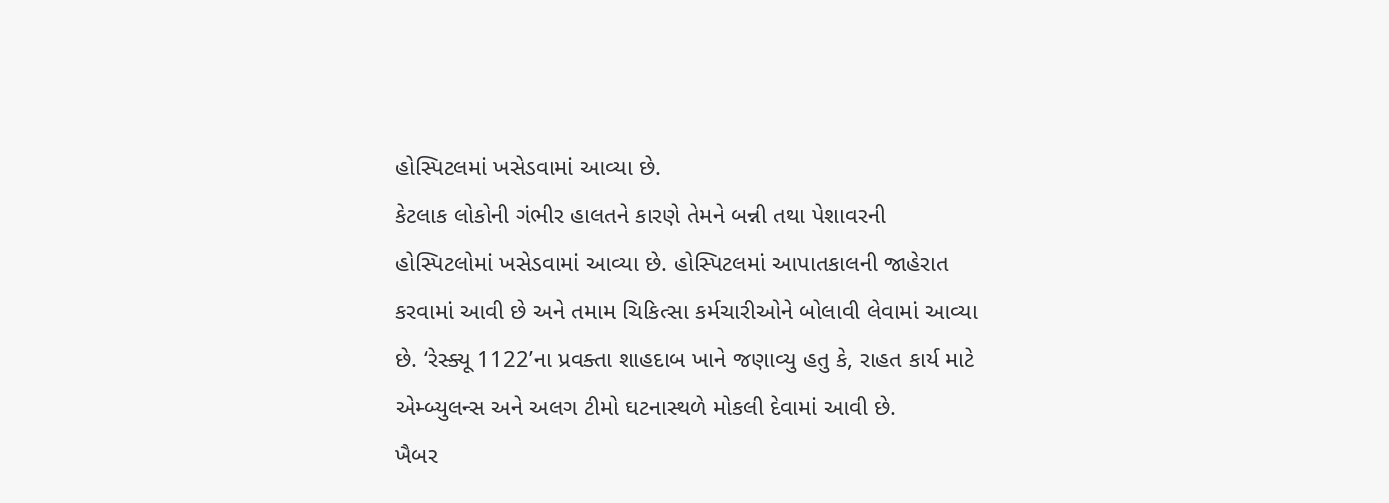હોસ્પિટલમાં ખસેડવામાં આવ્યા છે.
કેટલાક લોકોની ગંભીર હાલતને કારણે તેમને બન્ની તથા પેશાવરની હોસ્પિટલોમાં ખસેડવામાં આવ્યા છે. હોસ્પિટલમાં આપાતકાલની જાહેરાત કરવામાં આવી છે અને તમામ ચિકિત્સા કર્મચારીઓને બોલાવી લેવામાં આવ્યા છે. ‘રેસ્ક્યૂ 1122’ના પ્રવક્તા શાહદાબ ખાને જણાવ્યુ હતુ કે, રાહત કાર્ય માટે એમ્બ્યુલન્સ અને અલગ ટીમો ઘટનાસ્થળે મોકલી દેવામાં આવી છે.
ખૈબર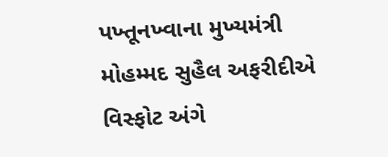પખ્તૂનખ્વાના મુખ્યમંત્રી મોહમ્મદ સુહૈલ અફરીદીએ વિસ્ફોટ અંગે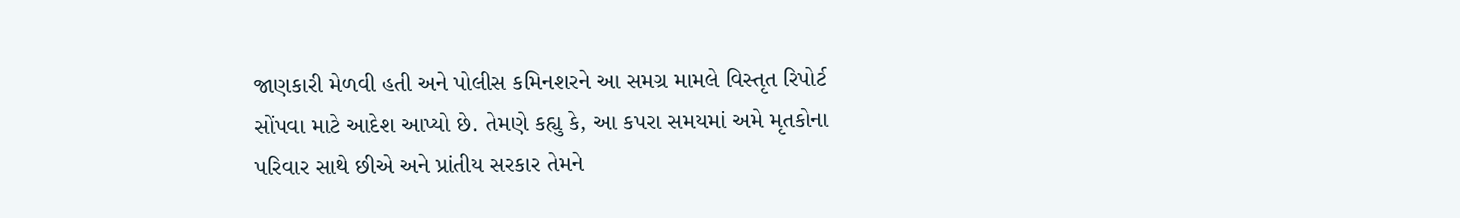જાણકારી મેળવી હતી અને પોલીસ કમિનશરને આ સમગ્ર મામલે વિસ્તૃત રિપોર્ટ સોંપવા માટે આદેશ આપ્યો છે. તેમણે કહ્યુ કે, આ કપરા સમયમાં અમે મૃતકોના પરિવાર સાથે છીએ અને પ્રાંતીય સરકાર તેમને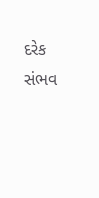દરેક સંભવ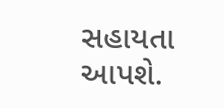સહાયતા આપશે.